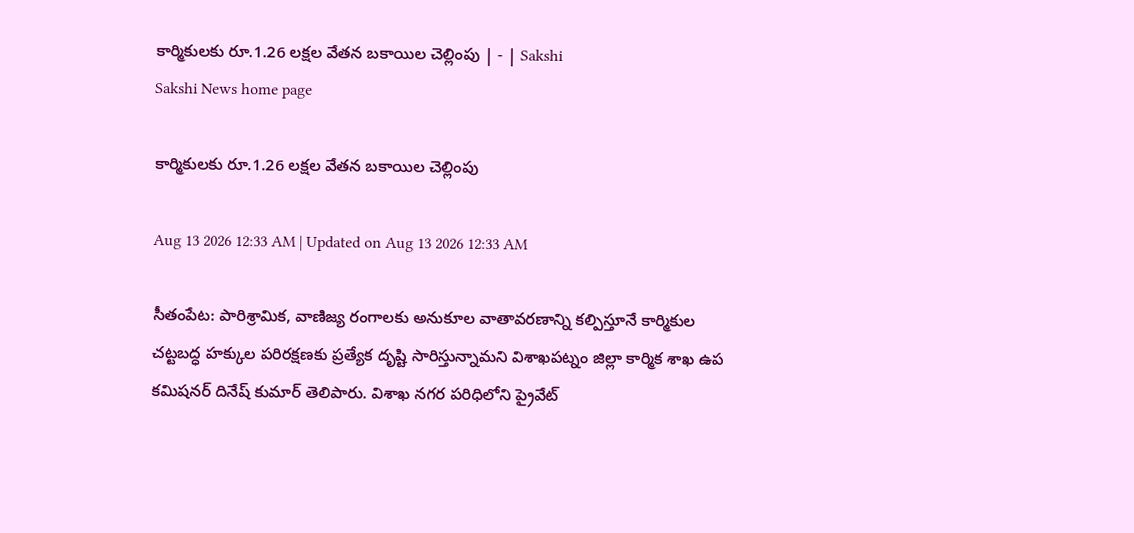కార్మికులకు రూ.1.26 లక్షల వేతన బకాయిల చెల్లింపు | - | Sakshi
Sakshi News home page

కార్మికులకు రూ.1.26 లక్షల వేతన బకాయిల చెల్లింపు

Aug 13 2026 12:33 AM | Updated on Aug 13 2026 12:33 AM

సీతంపేట: పారిశ్రామిక, వాణిజ్య రంగాలకు అనుకూల వాతావరణాన్ని కల్పిస్తూనే కార్మికుల చట్టబద్ధ హక్కుల పరిరక్షణకు ప్రత్యేక దృష్టి సారిస్తున్నామని విశాఖపట్నం జిల్లా కార్మిక శాఖ ఉప కమిషనర్‌ దినేష్‌ కుమార్‌ తెలిపారు. విశాఖ నగర పరిధిలోని ప్రైవేట్‌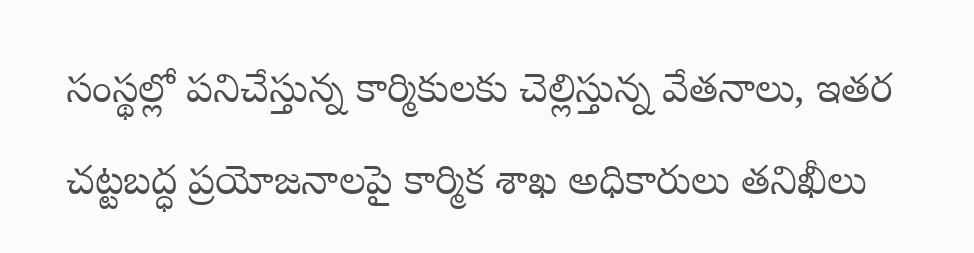సంస్థల్లో పనిచేస్తున్న కార్మికులకు చెల్లిస్తున్న వేతనాలు, ఇతర చట్టబద్ధ ప్రయోజనాలపై కార్మిక శాఖ అధికారులు తనిఖీలు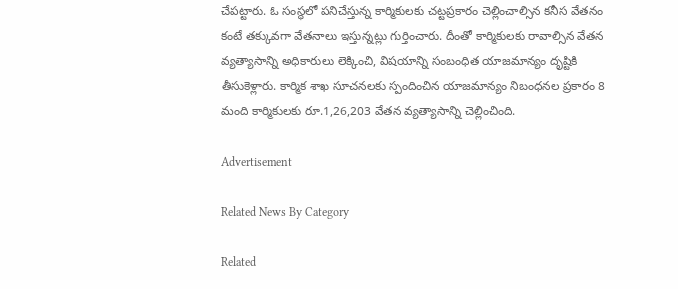చేపట్టారు. ఓ సంస్థలో పనిచేస్తున్న కార్మికులకు చట్టప్రకారం చెల్లించాల్సిన కనీస వేతనం కంటే తక్కువగా వేతనాలు ఇస్తున్నట్లు గుర్తించారు. దీంతో కార్మికులకు రావాల్సిన వేతన వ్యత్యాసాన్ని అధికారులు లెక్కించి, విషయాన్ని సంబంధిత యాజమాన్యం దృష్టికి తీసుకెళ్లారు. కార్మిక శాఖ సూచనలకు స్పందించిన యాజమాన్యం నిబంధనల ప్రకారం 8 మంది కార్మికులకు రూ.1,26,203 వేతన వ్యత్యాసాన్ని చెల్లించింది.

Advertisement

Related News By Category

Related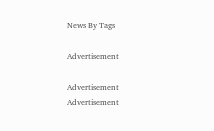News By Tags

Advertisement

Advertisement
Advertisement